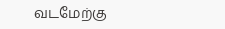வடமேற்கு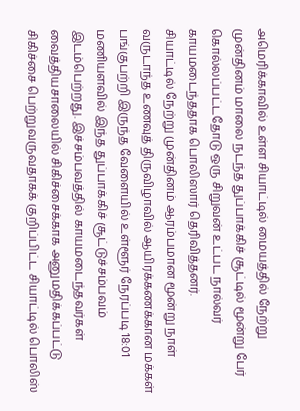அமெரிக்காவில் உள்ள சியாட்டில் மையத்தில் நேற்று முன்தினம் மாலை நடந்த துப்பாக்கிச் சூட்டில் மூன்று பேர் கொல்லப்பட்டதோடு ஒரு சிறுவன் உட்பட நால்வர் காயமடைந்ததாக பொலிஸார் தெரிவித்தனர்.
சியாட்டில் நேற்று முன்தினம் ஆரம்பமான மூன்று நாள் வருடாந்த உணவுத் திருவிழாவில் ஆயிரக்கணக்கான மக்கள் பங்குபற்றி இருந்த வேளையில் உள்ளூர் நேரப்படி 18:01 மணியளவில் இந்த துப்பாக்கிச் சூட்டுச்சம்பவம் இடம்பெற்றது. இச்சம்பவத்தில் காயமடைந்தவர்கள் வைத்தியசாலையில் சிகிச்சைக்காக அனுமதிக்கப்பட்டு சிகிச்சை பெற்றுவருவதாகக் குறிப்பிட்ட சியாட்டில் பொலிஸ்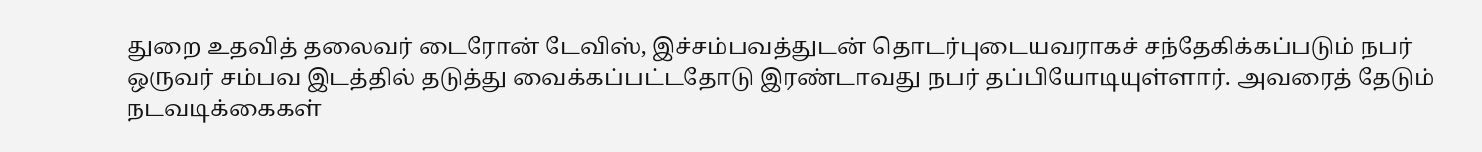துறை உதவித் தலைவர் டைரோன் டேவிஸ், இச்சம்பவத்துடன் தொடர்புடையவராகச் சந்தேகிக்கப்படும் நபர் ஒருவர் சம்பவ இடத்தில் தடுத்து வைக்கப்பட்டதோடு இரண்டாவது நபர் தப்பியோடியுள்ளார். அவரைத் தேடும் நடவடிக்கைகள்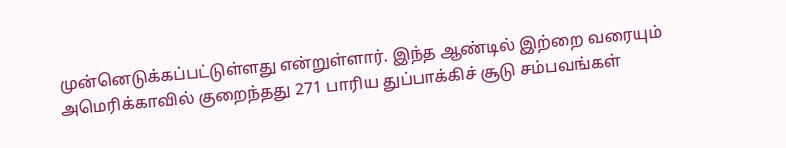முன்னெடுக்கப்பட்டுள்ளது என்றுள்ளார். இந்த ஆண்டில் இற்றை வரையும் அமெரிக்காவில் குறைந்தது 271 பாரிய துப்பாக்கிச் சூடு சம்பவங்கள்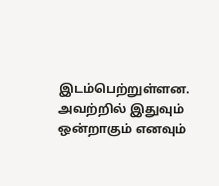இடம்பெற்றுள்ளன. அவற்றில் இதுவும் ஒன்றாகும் எனவும்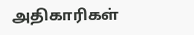அதிகாரிகள்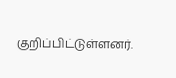குறிப்பிட்டுள்ளனர்.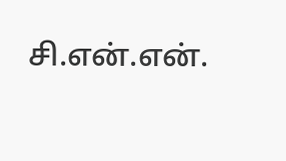சி.என்.என்.